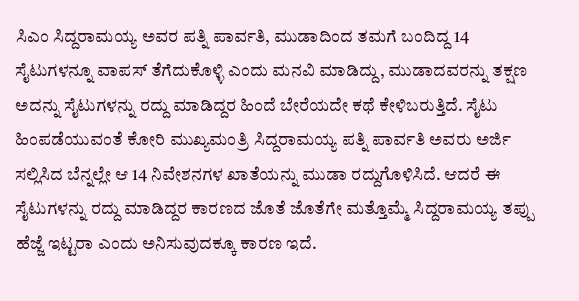ಸಿಎಂ ಸಿದ್ದರಾಮಯ್ಯ ಅವರ ಪತ್ನಿ ಪಾರ್ವತಿ, ಮುಡಾದಿಂದ ತಮಗೆ ಬಂದಿದ್ದ 14 ಸೈಟುಗಳನ್ನೂ ವಾಪಸ್ ತೆಗೆದುಕೊಳ್ಳಿ ಎಂದು ಮನವಿ ಮಾಡಿದ್ದು, ಮುಡಾದವರನ್ನು ತಕ್ಷಣ ಅದನ್ನು ಸೈಟುಗಳನ್ನು ರದ್ದು ಮಾಡಿದ್ದರ ಹಿಂದೆ ಬೇರೆಯದೇ ಕಥೆ ಕೇಳಿಬರುತ್ತಿದೆ. ಸೈಟು ಹಿಂಪಡೆಯುವಂತೆ ಕೋರಿ ಮುಖ್ಯಮಂತ್ರಿ ಸಿದ್ದರಾಮಯ್ಯ ಪತ್ನಿ ಪಾರ್ವತಿ ಅವರು ಅರ್ಜಿ ಸಲ್ಲಿಸಿದ ಬೆನ್ನಲ್ಲೇ ಆ 14 ನಿವೇಶನಗಳ ಖಾತೆಯನ್ನು ಮುಡಾ ರದ್ದುಗೊಳಿಸಿದೆ. ಆದರೆ ಈ ಸೈಟುಗಳನ್ನು ರದ್ದು ಮಾಡಿದ್ದರ ಕಾರಣದ ಜೊತೆ ಜೊತೆಗೇ ಮತ್ತೊಮ್ಮೆ ಸಿದ್ದರಾಮಯ್ಯ ತಪ್ಪು ಹೆಜ್ಜೆ ಇಟ್ಟರಾ ಎಂದು ಅನಿಸುವುದಕ್ಕೂ ಕಾರಣ ಇದೆ.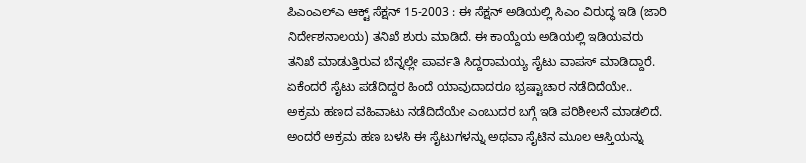ಪಿಎಂಎಲ್ಎ ಆಕ್ಟ್ ಸೆಕ್ಷನ್ 15-2003 : ಈ ಸೆಕ್ಷನ್ ಅಡಿಯಲ್ಲಿ ಸಿಎಂ ವಿರುದ್ಧ ಇಡಿ (ಜಾರಿ ನಿರ್ದೇಶನಾಲಯ) ತನಿಖೆ ಶುರು ಮಾಡಿದೆ. ಈ ಕಾಯ್ದೆಯ ಅಡಿಯಲ್ಲಿ ಇಡಿಯವರು ತನಿಖೆ ಮಾಡುತ್ತಿರುವ ಬೆನ್ನಲ್ಲೇ ಪಾರ್ವತಿ ಸಿದ್ದರಾಮಯ್ಯ ಸೈಟು ವಾಪಸ್ ಮಾಡಿದ್ದಾರೆ. ಏಕೆಂದರೆ ಸೈಟು ಪಡೆದಿದ್ದರ ಹಿಂದೆ ಯಾವುದಾದರೂ ಭ್ರಷ್ಟಾಚಾರ ನಡೆದಿದೆಯೇ.. ಅಕ್ರಮ ಹಣದ ವಹಿವಾಟು ನಡೆದಿದೆಯೇ ಎಂಬುದರ ಬಗ್ಗೆ ಇಡಿ ಪರಿಶೀಲನೆ ಮಾಡಲಿದೆ. ಅಂದರೆ ಅಕ್ರಮ ಹಣ ಬಳಸಿ ಈ ಸೈಟುಗಳನ್ನು ಅಥವಾ ಸೈಟಿನ ಮೂಲ ಆಸ್ತಿಯನ್ನು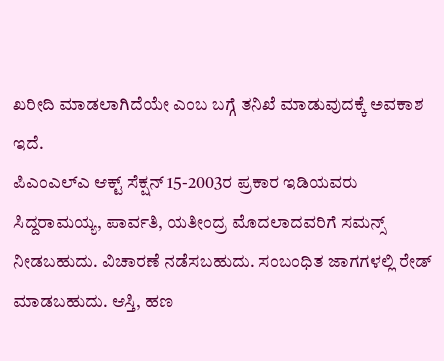ಖರೀದಿ ಮಾಡಲಾಗಿದೆಯೇ ಎಂಬ ಬಗ್ಗೆ ತನಿಖೆ ಮಾಡುವುದಕ್ಕೆ ಅವಕಾಶ ಇದೆ.
ಪಿಎಂಎಲ್ಎ ಆಕ್ಟ್ ಸೆಕ್ಷನ್ 15-2003ರ ಪ್ರಕಾರ ಇಡಿಯವರು ಸಿದ್ದರಾಮಯ್ಯ, ಪಾರ್ವತಿ, ಯತೀಂದ್ರ ಮೊದಲಾದವರಿಗೆ ಸಮನ್ಸ್ ನೀಡಬಹುದು. ವಿಚಾರಣೆ ನಡೆಸಬಹುದು. ಸಂಬಂಧಿತ ಜಾಗಗಳಲ್ಲಿ ರೇಡ್ ಮಾಡಬಹುದು. ಆಸ್ತಿ, ಹಣ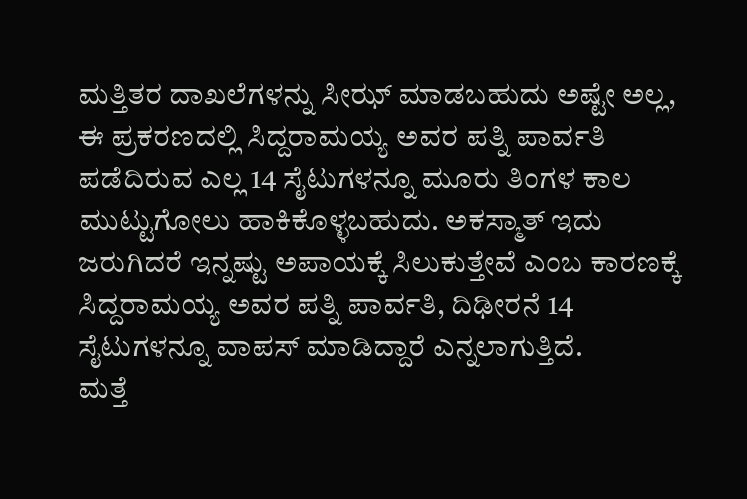ಮತ್ತಿತರ ದಾಖಲೆಗಳನ್ನು ಸೀಝ್ ಮಾಡಬಹುದು ಅಷ್ಟೇ ಅಲ್ಲ, ಈ ಪ್ರಕರಣದಲ್ಲಿ ಸಿದ್ದರಾಮಯ್ಯ ಅವರ ಪತ್ನಿ ಪಾರ್ವತಿ ಪಡೆದಿರುವ ಎಲ್ಲ 14 ಸೈಟುಗಳನ್ನೂ ಮೂರು ತಿಂಗಳ ಕಾಲ ಮುಟ್ಟುಗೋಲು ಹಾಕಿಕೊಳ್ಳಬಹುದು. ಅಕಸ್ಮಾತ್ ಇದು ಜರುಗಿದರೆ ಇನ್ನಷ್ಟು ಅಪಾಯಕ್ಕೆ ಸಿಲುಕುತ್ತೇವೆ ಎಂಬ ಕಾರಣಕ್ಕೆ ಸಿದ್ದರಾಮಯ್ಯ ಅವರ ಪತ್ನಿ ಪಾರ್ವತಿ, ದಿಢೀರನೆ 14 ಸೈಟುಗಳನ್ನೂ ವಾಪಸ್ ಮಾಡಿದ್ದಾರೆ ಎನ್ನಲಾಗುತ್ತಿದೆ.
ಮತ್ತೆ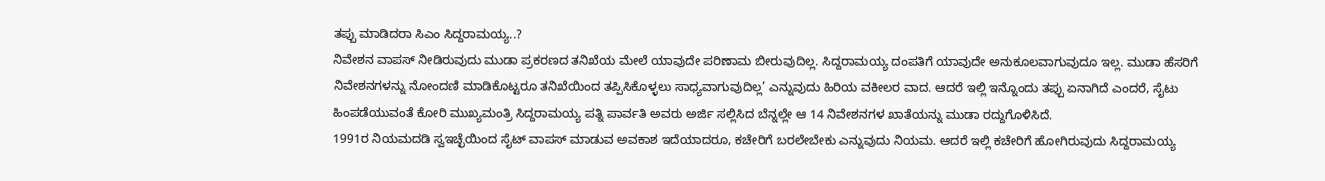ತಪ್ಪು ಮಾಡಿದರಾ ಸಿಎಂ ಸಿದ್ದರಾಮಯ್ಯ..?
ನಿವೇಶನ ವಾಪಸ್ ನೀಡಿರುವುದು ಮುಡಾ ಪ್ರಕರಣದ ತನಿಖೆಯ ಮೇಲೆ ಯಾವುದೇ ಪರಿಣಾಮ ಬೀರುವುದಿಲ್ಲ. ಸಿದ್ದರಾಮಯ್ಯ ದಂಪತಿಗೆ ಯಾವುದೇ ಅನುಕೂಲವಾಗುವುದೂ ಇಲ್ಲ. ಮುಡಾ ಹೆಸರಿಗೆ ನಿವೇಶನಗಳನ್ನು ನೋಂದಣಿ ಮಾಡಿಕೊಟ್ಟರೂ ತನಿಖೆಯಿಂದ ತಪ್ಪಿಸಿಕೊಳ್ಳಲು ಸಾಧ್ಯವಾಗುವುದಿಲ್ಲ’ ಎನ್ನುವುದು ಹಿರಿಯ ವಕೀಲರ ವಾದ. ಆದರೆ ಇಲ್ಲಿ ಇನ್ನೊಂದು ತಪ್ಪು ಏನಾಗಿದೆ ಎಂದರೆ, ಸೈಟು ಹಿಂಪಡೆಯುವಂತೆ ಕೋರಿ ಮುಖ್ಯಮಂತ್ರಿ ಸಿದ್ದರಾಮಯ್ಯ ಪತ್ನಿ ಪಾರ್ವತಿ ಅವರು ಅರ್ಜಿ ಸಲ್ಲಿಸಿದ ಬೆನ್ನಲ್ಲೇ ಆ 14 ನಿವೇಶನಗಳ ಖಾತೆಯನ್ನು ಮುಡಾ ರದ್ದುಗೊಳಿಸಿದೆ.
1991ರ ನಿಯಮದಡಿ ಸ್ವಇಚ್ಛೆಯಿಂದ ಸೈಟ್ ವಾಪಸ್ ಮಾಡುವ ಅವಕಾಶ ಇದೆಯಾದರೂ, ಕಚೇರಿಗೆ ಬರಲೇಬೇಕು ಎನ್ನುವುದು ನಿಯಮ. ಆದರೆ ಇಲ್ಲಿ ಕಚೇರಿಗೆ ಹೋಗಿರುವುದು ಸಿದ್ದರಾಮಯ್ಯ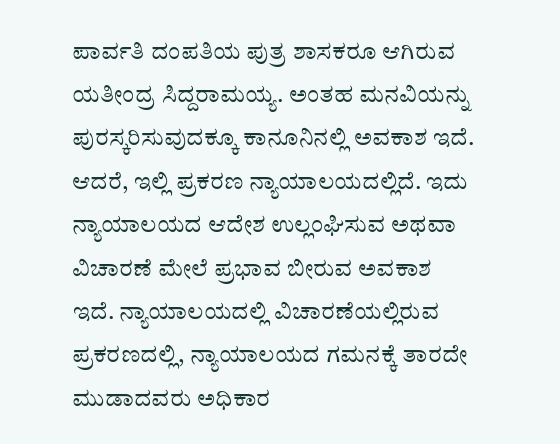ಪಾರ್ವತಿ ದಂಪತಿಯ ಪುತ್ರ ಶಾಸಕರೂ ಆಗಿರುವ ಯತೀಂದ್ರ ಸಿದ್ದರಾಮಯ್ಯ. ಅಂತಹ ಮನವಿಯನ್ನು ಪುರಸ್ಕರಿಸುವುದಕ್ಕೂ ಕಾನೂನಿನಲ್ಲಿ ಅವಕಾಶ ಇದೆ. ಆದರೆ, ಇಲ್ಲಿ ಪ್ರಕರಣ ನ್ಯಾಯಾಲಯದಲ್ಲಿದೆ. ಇದು ನ್ಯಾಯಾಲಯದ ಆದೇಶ ಉಲ್ಲಂಘಿಸುವ ಅಥವಾ ವಿಚಾರಣೆ ಮೇಲೆ ಪ್ರಭಾವ ಬೀರುವ ಅವಕಾಶ ಇದೆ. ನ್ಯಾಯಾಲಯದಲ್ಲಿ ವಿಚಾರಣೆಯಲ್ಲಿರುವ ಪ್ರಕರಣದಲ್ಲಿ, ನ್ಯಾಯಾಲಯದ ಗಮನಕ್ಕೆ ತಾರದೇ ಮುಡಾದವರು ಅಧಿಕಾರ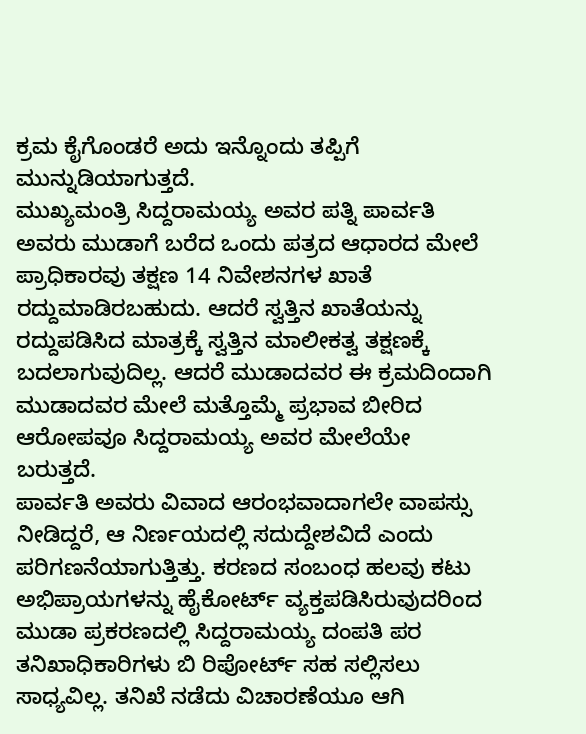ಕ್ರಮ ಕೈಗೊಂಡರೆ ಅದು ಇನ್ನೊಂದು ತಪ್ಪಿಗೆ ಮುನ್ನುಡಿಯಾಗುತ್ತದೆ.
ಮುಖ್ಯಮಂತ್ರಿ ಸಿದ್ದರಾಮಯ್ಯ ಅವರ ಪತ್ನಿ ಪಾರ್ವತಿ ಅವರು ಮುಡಾಗೆ ಬರೆದ ಒಂದು ಪತ್ರದ ಆಧಾರದ ಮೇಲೆ ಪ್ರಾಧಿಕಾರವು ತಕ್ಷಣ 14 ನಿವೇಶನಗಳ ಖಾತೆ ರದ್ದುಮಾಡಿರಬಹುದು. ಆದರೆ ಸ್ವತ್ತಿನ ಖಾತೆಯನ್ನು ರದ್ದುಪಡಿಸಿದ ಮಾತ್ರಕ್ಕೆ ಸ್ವತ್ತಿನ ಮಾಲೀಕತ್ವ ತಕ್ಷಣಕ್ಕೆ ಬದಲಾಗುವುದಿಲ್ಲ. ಆದರೆ ಮುಡಾದವರ ಈ ಕ್ರಮದಿಂದಾಗಿ ಮುಡಾದವರ ಮೇಲೆ ಮತ್ತೊಮ್ಮೆ ಪ್ರಭಾವ ಬೀರಿದ ಆರೋಪವೂ ಸಿದ್ದರಾಮಯ್ಯ ಅವರ ಮೇಲೆಯೇ ಬರುತ್ತದೆ.
ಪಾರ್ವತಿ ಅವರು ವಿವಾದ ಆರಂಭವಾದಾಗಲೇ ವಾಪಸ್ಸು ನೀಡಿದ್ದರೆ, ಆ ನಿರ್ಣಯದಲ್ಲಿ ಸದುದ್ದೇಶವಿದೆ ಎಂದು ಪರಿಗಣನೆಯಾಗುತ್ತಿತ್ತು. ಕರಣದ ಸಂಬಂಧ ಹಲವು ಕಟು ಅಭಿಪ್ರಾಯಗಳನ್ನು ಹೈಕೋರ್ಟ್ ವ್ಯಕ್ತಪಡಿಸಿರುವುದರಿಂದ ಮುಡಾ ಪ್ರಕರಣದಲ್ಲಿ ಸಿದ್ದರಾಮಯ್ಯ ದಂಪತಿ ಪರ ತನಿಖಾಧಿಕಾರಿಗಳು ಬಿ ರಿಪೋರ್ಟ್ ಸಹ ಸಲ್ಲಿಸಲು ಸಾಧ್ಯವಿಲ್ಲ. ತನಿಖೆ ನಡೆದು ವಿಚಾರಣೆಯೂ ಆಗಿ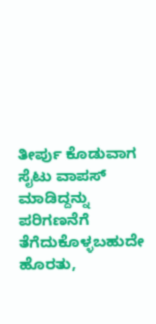ತೀರ್ಪು ಕೊಡುವಾಗ ಸೈಟು ವಾಪಸ್ ಮಾಡಿದ್ದನ್ನು ಪರಿಗಣನೆಗೆ ತೆಗೆದುಕೊಳ್ಳಬಹುದೇ ಹೊರತು,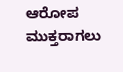ಆರೋಪ ಮುಕ್ತರಾಗಲು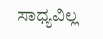ಸಾಧ್ಯವಿಲ್ಲ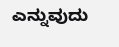ಎನ್ನುವುದು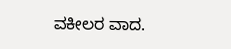ವಕೀಲರ ವಾದ.